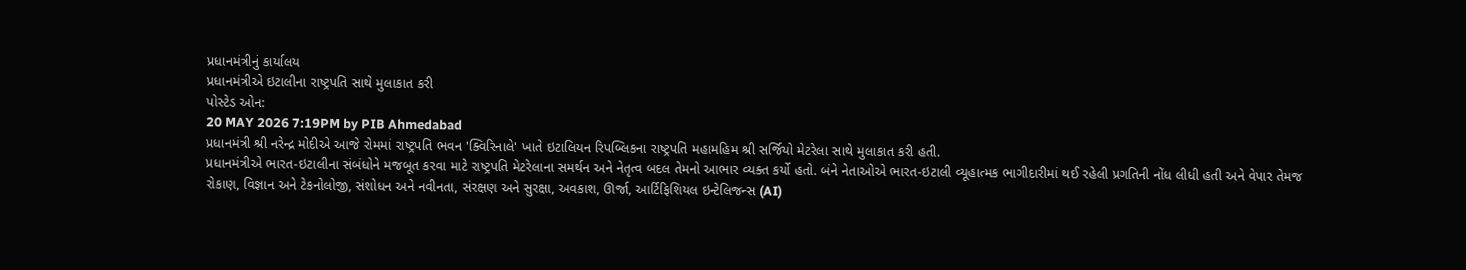પ્રધાનમંત્રીનું કાર્યાલય
પ્રધાનમંત્રીએ ઇટાલીના રાષ્ટ્રપતિ સાથે મુલાકાત કરી
પોસ્ટેડ ઓન:
20 MAY 2026 7:19PM by PIB Ahmedabad
પ્રધાનમંત્રી શ્રી નરેન્દ્ર મોદીએ આજે રોમમાં રાષ્ટ્રપતિ ભવન 'ક્વિરિનાલે' ખાતે ઇટાલિયન રિપબ્લિકના રાષ્ટ્રપતિ મહામહિમ શ્રી સર્જિયો મેટરેલા સાથે મુલાકાત કરી હતી.
પ્રધાનમંત્રીએ ભારત-ઇટાલીના સંબંધોને મજબૂત કરવા માટે રાષ્ટ્રપતિ મેટરેલાના સમર્થન અને નેતૃત્વ બદલ તેમનો આભાર વ્યક્ત કર્યો હતો. બંને નેતાઓએ ભારત-ઇટાલી વ્યૂહાત્મક ભાગીદારીમાં થઈ રહેલી પ્રગતિની નોંધ લીધી હતી અને વેપાર તેમજ રોકાણ, વિજ્ઞાન અને ટેકનોલોજી, સંશોધન અને નવીનતા, સંરક્ષણ અને સુરક્ષા, અવકાશ, ઊર્જા, આર્ટિફિશિયલ ઇન્ટેલિજન્સ (AI)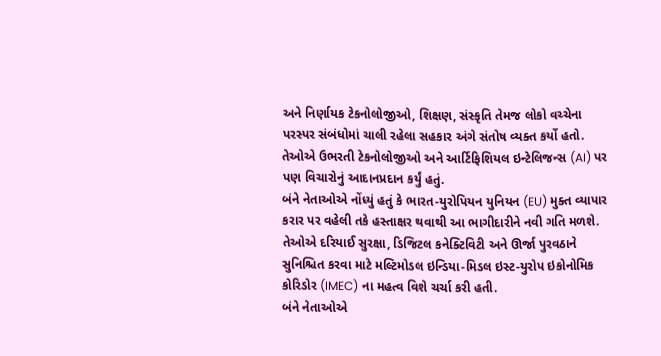અને નિર્ણાયક ટેકનોલોજીઓ, શિક્ષણ, સંસ્કૃતિ તેમજ લોકો વચ્ચેના પરસ્પર સંબંધોમાં ચાલી રહેલા સહકાર અંગે સંતોષ વ્યક્ત કર્યો હતો. તેઓએ ઉભરતી ટેકનોલોજીઓ અને આર્ટિફિશિયલ ઇન્ટેલિજન્સ (AI) પર પણ વિચારોનું આદાનપ્રદાન કર્યું હતું.
બંને નેતાઓએ નોંધ્યું હતું કે ભારત-યુરોપિયન યુનિયન (EU) મુક્ત વ્યાપાર કરાર પર વહેલી તકે હસ્તાક્ષર થવાથી આ ભાગીદારીને નવી ગતિ મળશે. તેઓએ દરિયાઈ સુરક્ષા, ડિજિટલ કનેક્ટિવિટી અને ઊર્જા પુરવઠાને સુનિશ્ચિત કરવા માટે મલ્ટિમોડલ ઇન્ડિયા-મિડલ ઇસ્ટ-યુરોપ ઇકોનોમિક કોરિડોર (IMEC) ના મહત્વ વિશે ચર્ચા કરી હતી.
બંને નેતાઓએ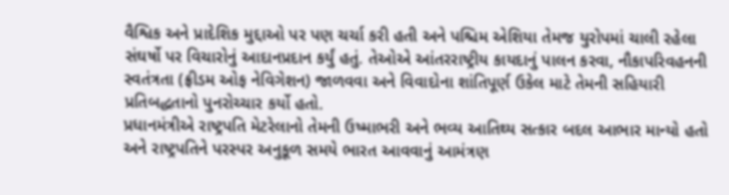વૈશ્વિક અને પ્રાદેશિક મુદ્દાઓ પર પણ ચર્ચા કરી હતી અને પશ્ચિમ એશિયા તેમજ યુરોપમાં ચાલી રહેલા સંઘર્ષો પર વિચારોનું આદાનપ્રદાન કર્યું હતું. તેઓએ આંતરરાષ્ટ્રીય કાયદાનું પાલન કરવા, નૌકાપરિવહનની સ્વતંત્રતા (ફ્રીડમ ઓફ નેવિગેશન) જાળવવા અને વિવાદોના શાંતિપૂર્ણ ઉકેલ માટે તેમની સહિયારી પ્રતિબદ્ધતાનો પુનરોચ્ચાર કર્યો હતો.
પ્રધાનમંત્રીએ રાષ્ટ્રપતિ મેટરેલાનો તેમની ઉષ્માભરી અને ભવ્ય આતિથ્ય સત્કાર બદલ આભાર માન્યો હતો અને રાષ્ટ્રપતિને પરસ્પર અનુકૂળ સમયે ભારત આવવાનું આમંત્રણ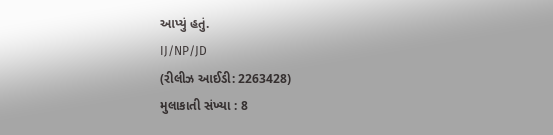આપ્યું હતું.
IJ/NP/JD
(રીલીઝ આઈડી: 2263428)
મુલાકાતી સંખ્યા : 8